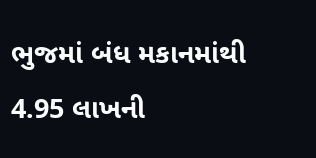ભુજમાં બંધ મકાનમાંથી 4.95 લાખની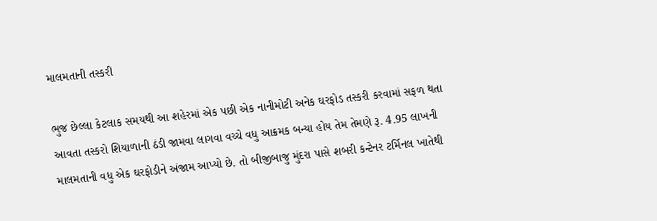માલમતાની તસ્કરી

ભુજ છેલ્લા કેટલાક સમયથી આ શહેરમાં એક પછી એક નાનીમોટી અનેક ઘરફોડ તસ્કરી કરવામાં સફળ થતા આવતા તસ્કરો શિયાળાની ઠંડી જામવા લાગવા વચ્ચે વધુ આક્રમક બન્યા હોય તેમ તેમણે રૂ. 4.95 લાખની માલમતાની વધુ એક ઘરફોડીને અંજામ આપ્યો છે. તો બીજીબાજુ મુંદરા પાસે શબરી કન્ટેનર ટર્મિનલ ખાતેથી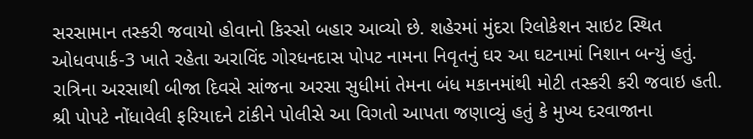સરસામાન તસ્કરી જવાયો હોવાનો કિસ્સો બહાર આવ્યો છે. શહેરમાં મુંદરા રિલોકેશન સાઇટ સ્થિત ઓધવપાર્ક-3 ખાતે રહેતા અરાવિંદ ગોરધનદાસ પોપટ નામના નિવૃતનું ઘર આ ઘટનામાં નિશાન બન્યું હતું. રાત્રિના અરસાથી બીજા દિવસે સાંજના અરસા સુધીમાં તેમના બંધ મકાનમાંથી મોટી તસ્કરી કરી જવાઇ હતી. શ્રી પોપટે નોંધાવેલી ફરિયાદને ટાંકીને પોલીસે આ વિગતો આપતા જણાવ્યું હતું કે મુખ્ય દરવાજાના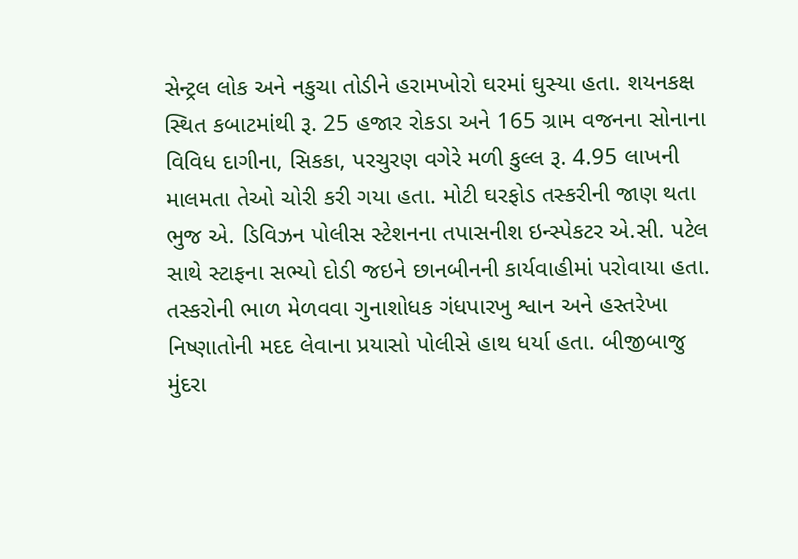સેન્ટ્રલ લોક અને નકુચા તોડીને હરામખોરો ઘરમાં ઘુસ્યા હતા. શયનકક્ષ સ્થિત કબાટમાંથી રૂ. 25 હજાર રોકડા અને 165 ગ્રામ વજનના સોનાના વિવિધ દાગીના, સિકકા, પરચુરણ વગેરે મળી કુલ્લ રૂ. 4.95 લાખની માલમતા તેઓ ચોરી કરી ગયા હતા. મોટી ઘરફોડ તસ્કરીની જાણ થતા ભુજ એ. ડિવિઝન પોલીસ સ્ટેશનના તપાસનીશ ઇન્સ્પેકટર એ.સી. પટેલ સાથે સ્ટાફના સભ્યો દોડી જઇને છાનબીનની કાર્યવાહીમાં પરોવાયા હતા. તસ્કરોની ભાળ મેળવવા ગુનાશોધક ગંધપારખુ શ્વાન અને હસ્તરેખા નિષ્ણાતોની મદદ લેવાના પ્રયાસો પોલીસે હાથ ધર્યા હતા. બીજીબાજુ મુંદરા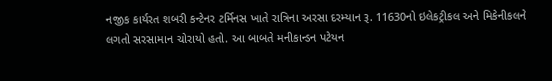નજીક કાર્યરત શબરી કન્ટેનર ટર્મિનસ ખાતે રાત્રિના અરસા દરમ્યાન રૂ. 11630નો ઇલેકટ્રીકલ અને મિકેનીકલને લગતો સરસામાન ચોરાયો હતો. આ બાબતે મનીકાન્ડન પટેયન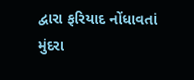દ્વારા ફરિયાદ નોંધાવતાં મુંદરા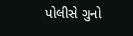પોલીસે ગુનો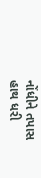નોંધીને તપાસ હાથ ધરી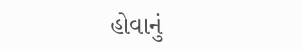હોવાનું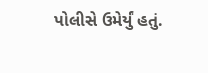પોલીસે ઉમેર્યું હતું.